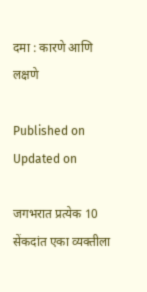दमा : कारणे आणि लक्षणे

Published on
Updated on

जगभरात प्रत्येक 10 सेंकदांत एका व्यक्तीला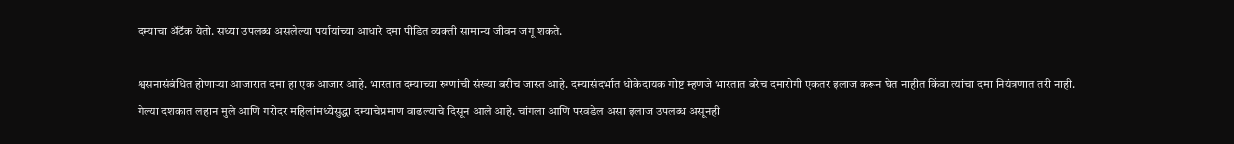दम्याचा अ‍ॅटॅक येतो. सध्या उपलब्ध असलेल्या पर्यायांच्या आधारे दमा पीडित व्यक्ती सामान्य जीवन जगू शकते.

श्वसनासंबंधित होणार्‍या आजारात दमा हा एक आजार आहे. भारतात दम्याच्या रुग्णांची संख्या बरीच जास्त आहे. दम्यासंदर्भात धोकेदायक गोष्ट म्हणजे भारतात बरेच दमारोगी एकतर इलाज करून घेत नाहीत किंवा त्यांचा दमा नियंत्रणात तरी नाही. गेल्या दशकात लहान मुले आणि गरोदर महिलांमध्येसुद्धा दम्याचेप्रमाण वाढल्याचे दिसून आले आहे. चांगला आणि परवडेल असा इलाज उपलब्ध असूनही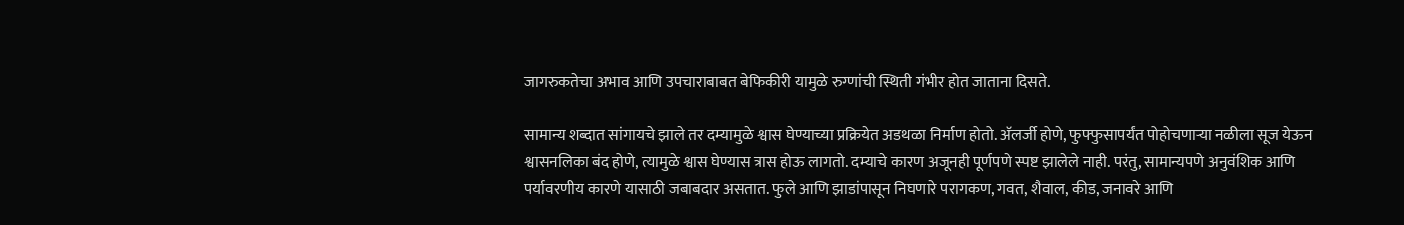जागरुकतेचा अभाव आणि उपचाराबाबत बेफिकीरी यामुळे रुग्णांची स्थिती गंभीर होत जाताना दिसते.

सामान्य शब्दात सांगायचे झाले तर दम्यामुळे श्वास घेण्याच्या प्रक्रियेत अडथळा निर्माण होतो. अ‍ॅलर्जी होणे, फुफ्फुसापर्यंत पोहोचणार्‍या नळीला सूज येऊन श्वासनलिका बंद होणे, त्यामुळे श्वास घेण्यास त्रास होऊ लागतो. दम्याचे कारण अजूनही पूर्णपणे स्पष्ट झालेले नाही. परंतु, सामान्यपणे अनुवंशिक आणि पर्यावरणीय कारणे यासाठी जबाबदार असतात. फुले आणि झाडांपासून निघणारे परागकण, गवत, शैवाल, कीड, जनावरे आणि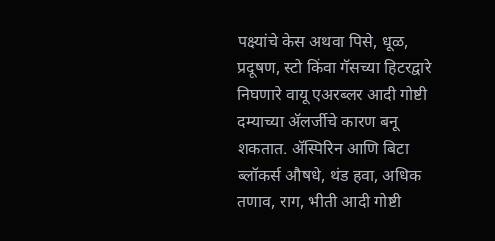पक्ष्यांचे केस अथवा पिसे, धूळ, प्रदूषण, स्टो किंवा गॅसच्या हिटरद्वारे निघणारे वायू एअरब्लर आदी गोष्टी दम्याच्या अ‍ॅलर्जीचे कारण बनू शकतात. अ‍ॅस्पिरिन आणि बिटा ब्लॉकर्स औषधे, थंड हवा, अधिक तणाव, राग, भीती आदी गोष्टी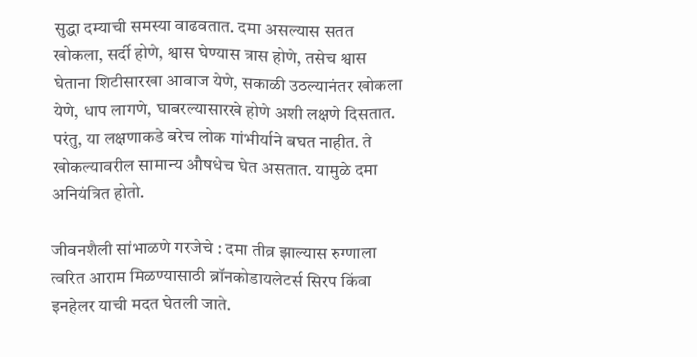सुद्धा दम्याची समस्या वाढवतात. दमा असल्यास सतत खोकला, सर्दी होणे, श्वास घेण्यास त्रास होणे, तसेच श्वास घेताना शिटीसारखा आवाज येणे, सकाळी उठल्यानंतर खोकला येणे, धाप लागणे, घाबरल्यासारखे होणे अशी लक्षणे दिसतात. परंतु, या लक्षणाकडे बरेच लोक गांभीर्याने बघत नाहीत. ते खोकल्यावरील सामान्य औषधेच घेत असतात. यामुळे दमा अनियंत्रित होतो.

जीवनशैली सांभाळणे गरजेचे : दमा तीव्र झाल्यास रुग्णाला त्वरित आराम मिळण्यासाठी ब्रॉनकोडायलेटर्स सिरप किंवा इनहेलर याची मदत घेतली जाते.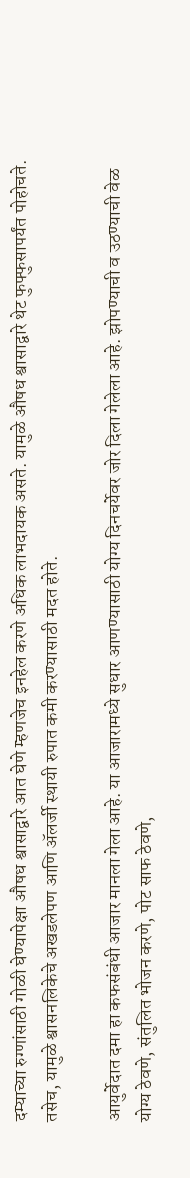दम्याच्या रुग्णांसाठी गोळी घेण्यापेक्षा औषध श्वासाद्वारे आत घेणे म्हणजेच इनहेल करणे अधिक लाभदायक असते. यामुळे औषध श्वासाद्वारे थेट फुफ्फुसापर्यंत पोहोचते. तसेच, यामुळे श्वासनलिकेचे अखडलेपण आणि अ‍ॅलर्जी स्थायी रुपात कमी करण्यासाठी मदत होते.

आयुर्वेदात दमा हा कफसंबंधी आजार मानला गेला आहे. या आजारामध्ये सुधार आणण्यासाठी योग्य दिनचर्येवर जोर दिला गेलेला आहे. झोपण्याची व उठण्याची वेळ योग्य ठेवणे, संतुलित भोजन करणे, पोट साफ ठेवणे,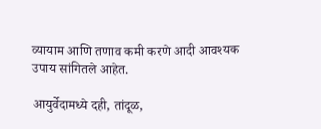व्यायाम आणि तणाव कमी करणे आदी आवश्यक उपाय सांगितले आहेत.

आयुर्वेदामध्ये दही, तांदूळ,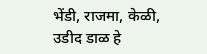भेंडी, राजमा, केळी, उडीद डाळ हे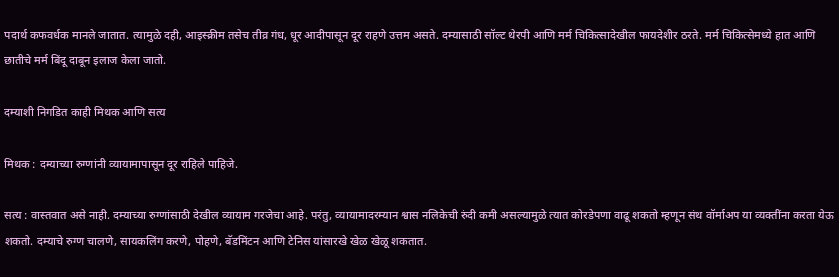पदार्थ कफवर्धक मानले जातात. त्यामुळे दही, आइस्क्रीम तसेच तीव्र गंध, धूर आदीपासून दूर राहणे उत्तम असते. दम्यासाठी सॉल्ट थेरपी आणि मर्म चिकित्सादेखील फायदेशीर ठरते. मर्म चिकित्सेमध्ये हात आणि छातीचे मर्म बिंदू दाबून इलाज केला जातो.

दम्याशी निगडित काही मिथक आणि सत्य

मिथक : दम्याच्या रुग्णांनी व्यायामापासून दूर राहिले पाहिजे.

सत्य : वास्तवात असे नाही. दम्याच्या रुग्णांसाठी देखील व्यायाम गरजेचा आहे. परंतु, व्यायामादरम्यान श्वास नलिकेची रुंदी कमी असल्यामुळे त्यात कोरडेपणा वाढू शकतो म्हणून संथ वॉर्माअप या व्यक्तींना करता येऊ शकतो. दम्याचे रुग्ण चालणे, सायकलिंग करणे, पोहणे, बॅडमिंटन आणि टेनिस यांसारखे खेळ खेळू शकतात.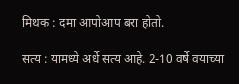मिथक : दमा आपोआप बरा होतो.

सत्य : यामध्ये अर्धे सत्य आहे. 2-10 वर्षे वयाच्या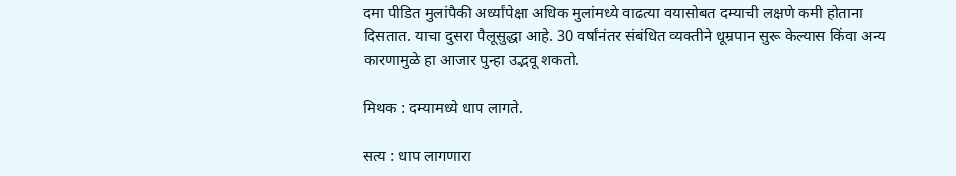दमा पीडित मुलांपैकी अर्ध्यांपेक्षा अधिक मुलांमध्ये वाढत्या वयासोबत दम्याची लक्षणे कमी होताना दिसतात. याचा दुसरा पैलूसुद्धा आहे. 30 वर्षांनंतर संबंधित व्यक्तीने धूम्रपान सुरू केल्यास किंवा अन्य कारणामुळे हा आजार पुन्हा उद्भवू शकतो.

मिथक : दम्यामध्ये धाप लागते.

सत्य : धाप लागणारा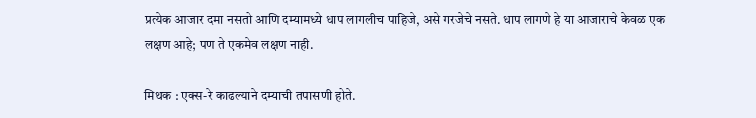प्रत्येक आजार दमा नसतो आणि दम्यामध्ये धाप लागलीच पाहिजे, असे गरजेचे नसते. धाप लागणे हे या आजाराचे केवळ एक लक्षण आहे; पण ते एकमेव लक्षण नाही.

मिथक : एक्स-रे काढल्याने दम्याची तपासणी होते.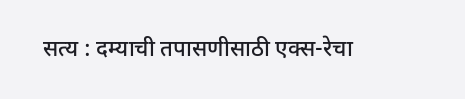सत्य : दम्याची तपासणीसाठी एक्स-रेचा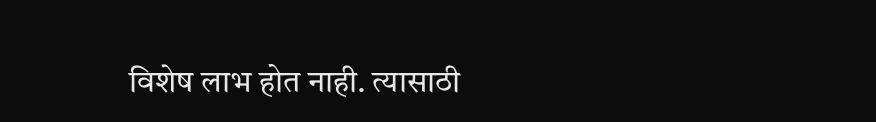विशेष लाभ होत नाही. त्यासाठी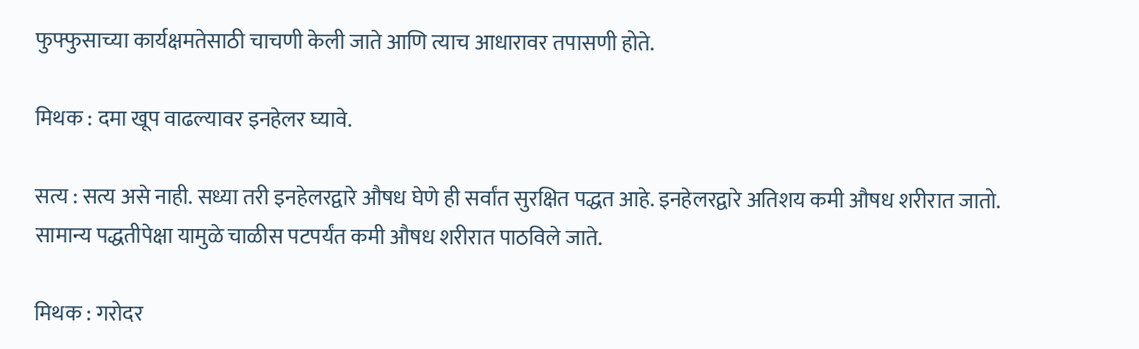फुफ्फुसाच्या कार्यक्षमतेसाठी चाचणी केली जाते आणि त्याच आधारावर तपासणी होते.

मिथक : दमा खूप वाढल्यावर इनहेलर घ्यावे.

सत्य : सत्य असे नाही. सध्या तरी इनहेलरद्वारे औषध घेणे ही सर्वांत सुरक्षित पद्धत आहे. इनहेलरद्वारे अतिशय कमी औषध शरीरात जातो. सामान्य पद्धतीपेक्षा यामुळे चाळीस पटपर्यंत कमी औषध शरीरात पाठविले जाते.

मिथक : गरोदर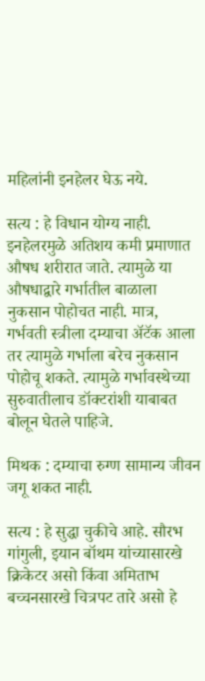महिलांनी इनहेलर घेऊ नये.

सत्य : हे विधान योग्य नाही. इनहेलरमुळे अतिशय कमी प्रमाणात औषध शरीरात जाते. त्यामुळे या औषधाद्वारे गर्भातील बाळाला नुकसान पोहोचत नाही. मात्र, गर्भवती स्त्रीला दम्याचा अ‍ॅटॅक आला तर त्यामुळे गर्भाला बरेच नुकसान पोहोचू शकते. त्यामुळे गर्भावस्थेच्या सुरुवातीलाच डॉक्टरांशी याबाबत बोलून घेतले पाहिजे.

मिथक : दम्याचा रुग्ण सामान्य जीवन जगू शकत नाही.

सत्य : हे सुद्धा चुकीचे आहे. सौरभ गांगुली, इयान बॉथम यांच्यासारखे क्रिकेटर असो किंवा अमिताभ बच्चनसारखे चित्रपट तारे असो हे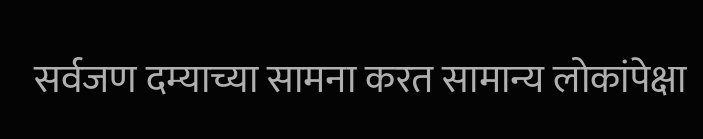सर्वजण दम्याच्या सामना करत सामान्य लोकांपेक्षा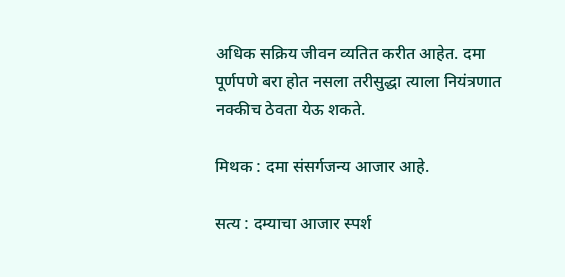अधिक सक्रिय जीवन व्यतित करीत आहेत. दमा पूर्णपणे बरा होत नसला तरीसुद्धा त्याला नियंत्रणात नक्कीच ठेवता येऊ शकते.

मिथक : दमा संसर्गजन्य आजार आहे.

सत्य : दम्याचा आजार स्पर्श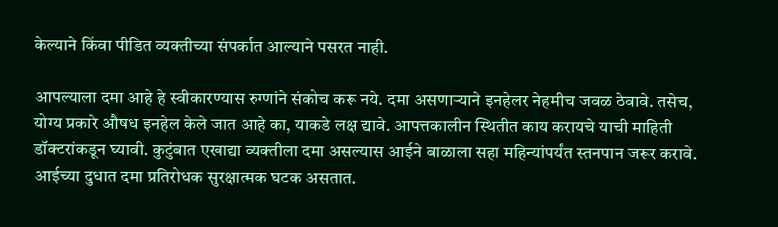केल्याने किंवा पीडित व्यक्तीच्या संपर्कात आल्याने पसरत नाही.

आपल्याला दमा आहे हे स्वीकारण्यास रुग्णांने संकोच करू नये. दमा असणार्‍याने इनहेलर नेहमीच जवळ ठेवावे. तसेच, योग्य प्रकारे औषध इनहेल केले जात आहे का, याकडे लक्ष द्यावे. आपत्तकालीन स्थितीत काय करायचे याची माहिती डॉक्टरांकडून घ्यावी. कुटुंबात एखाद्या व्यक्तीला दमा असल्यास आईने बाळाला सहा महिन्यांपर्यंत स्तनपान जरूर करावे. आईच्या दुधात दमा प्रतिरोधक सुरक्षात्मक घटक असतात.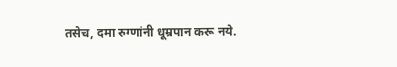तसेच, दमा रुग्णांनी धूम्रपान करू नये.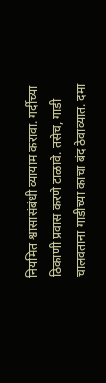नियमित श्वासासंबंधी व्यायाम करावा. गर्दीच्या ठिकाणी प्रवास करणे टाळावे. तसेच, गाडी चालवताना गाडीच्या काचा बंद ठेवाव्यात. दमा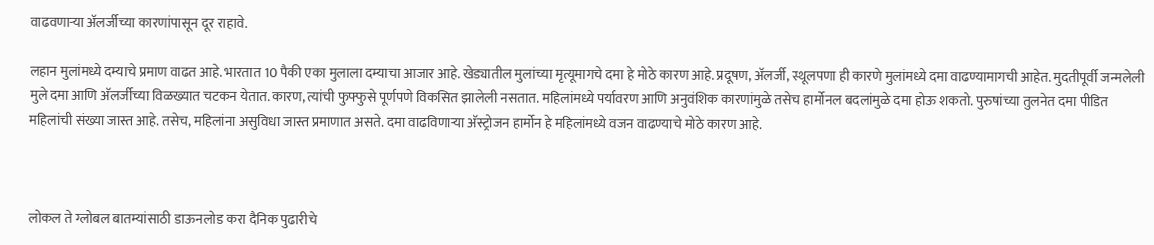वाढवणार्‍या अ‍ॅलर्जीच्या कारणांपासून दूर राहावे.

लहान मुलांमध्ये दम्याचे प्रमाण वाढत आहे. भारतात 10 पैकी एका मुलाला दम्याचा आजार आहे. खेड्यातील मुलांच्या मृत्यूमागचे दमा हे मोठे कारण आहे. प्रदूषण, अ‍ॅलर्जी, स्थूलपणा ही कारणे मुलांमध्ये दमा वाढण्यामागची आहेत. मुदतीपूर्वी जन्मलेली मुले दमा आणि अ‍ॅलर्जीच्या विळख्यात चटकन येतात. कारण, त्यांची फुफ्फुसे पूर्णपणे विकसित झालेली नसतात. महिलांमध्ये पर्यावरण आणि अनुवंशिक कारणांमुळे तसेच हार्मोनल बदलांमुळे दमा होऊ शकतो. पुरुषांच्या तुलनेत दमा पीडित महिलांची संख्या जास्त आहे. तसेच, महिलांना असुविधा जास्त प्रमाणात असते. दमा वाढविणार्‍या अ‍ॅस्ट्रोजन हार्मोन हे महिलांमध्ये वजन वाढण्याचे मोठे कारण आहे.



लोकल ते ग्लोबल बातम्यांसाठी डाऊनलोड करा दैनिक पुढारीचे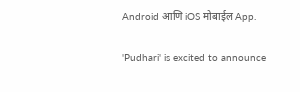Android आणि iOS मोबाईल App.

'Pudhari' is excited to announce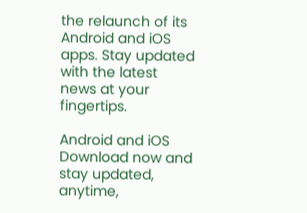the relaunch of its Android and iOS apps. Stay updated with the latest news at your fingertips.

Android and iOS Download now and stay updated, anytime,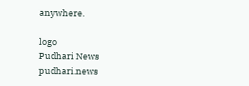anywhere.

logo
Pudhari News
pudhari.news